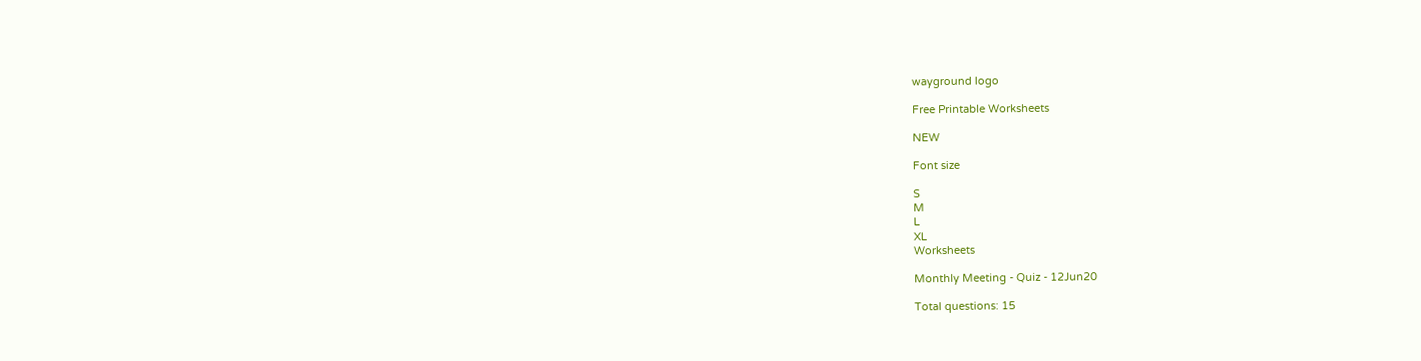wayground logo

Free Printable Worksheets

NEW

Font size

S
M
L
XL
Worksheets

Monthly Meeting - Quiz - 12Jun20

Total questions: 15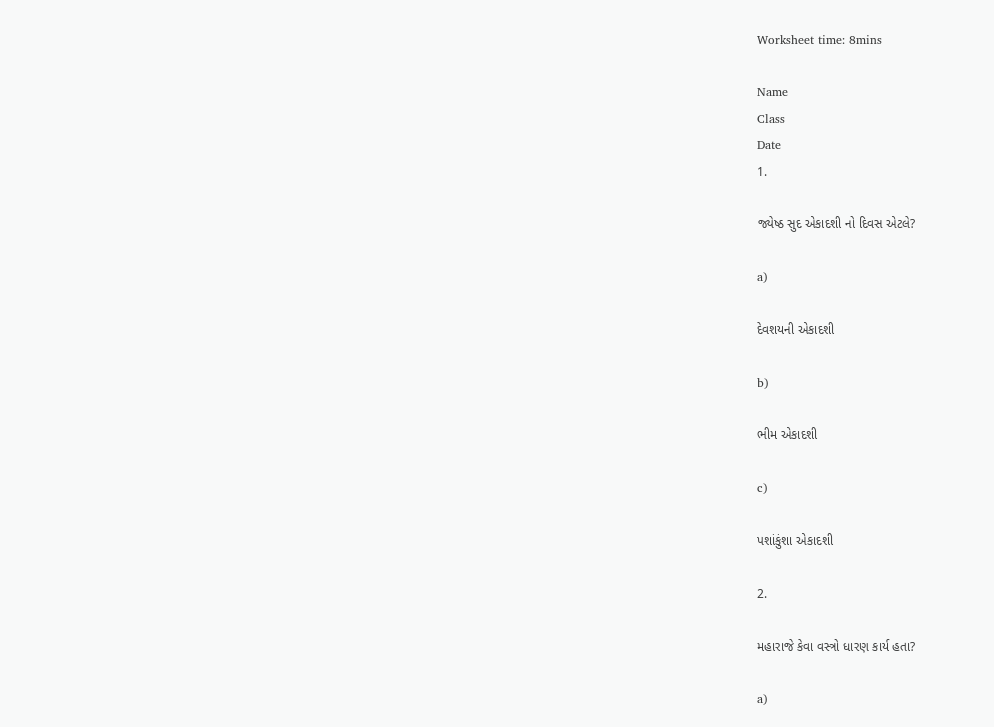Worksheet time: 8mins

Name
Class
Date
1.

જ્યેષ્ઠ સુદ એકાદશી નો દિવસ એટલે?

a)

દેવશયની એકાદશી

b)

ભીમ એકાદશી

c)

પશાંકુંશા એકાદશી

2.

મહારાજે કેવા વસ્ત્રો ધારણ કાર્ય હતા?

a)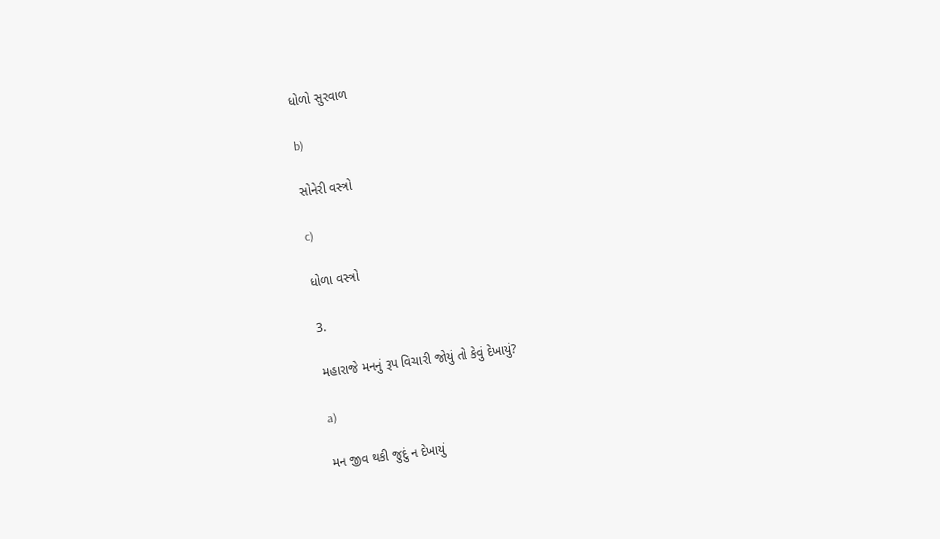ધોળો સુરવાળ

b)

સોનેરી વસ્ત્રો

c)

ધોળા વસ્ત્રો

3.

મહારાજે મનનું રૂપ વિચારી જોયું તો કેવું દેખાયું?

a)

મન જીવ થકી જુદું ન દેખાયું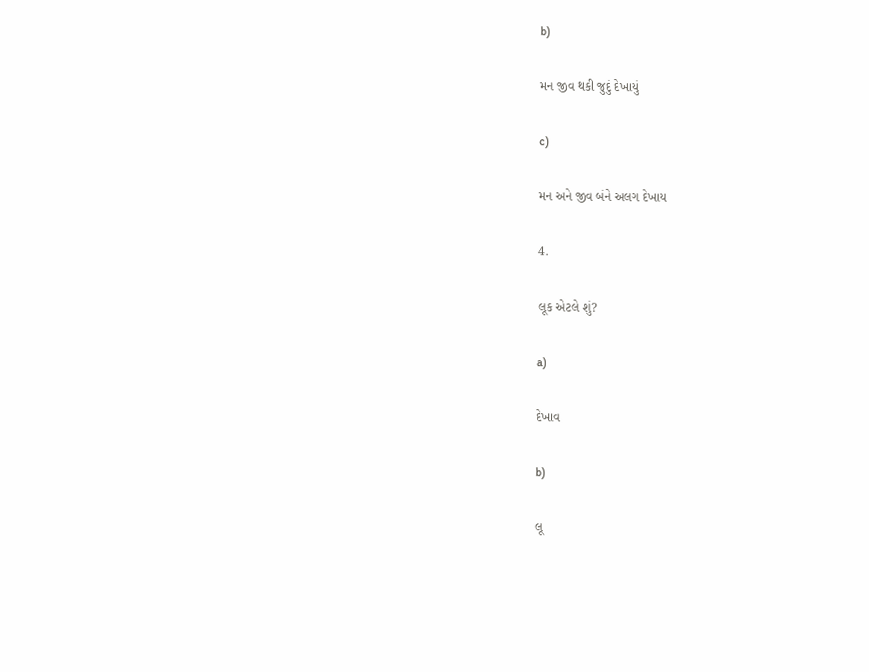b)

મન જીવ થકી જુદું દેખાયું

c)

મન અને જીવ બંને અલગ દેખાય

4.

લૂક એટલે શું?

a)

દેખાવ

b)

લૂ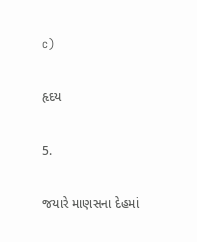c)

હૃદય

5.

જયારે માણસના દેહમાં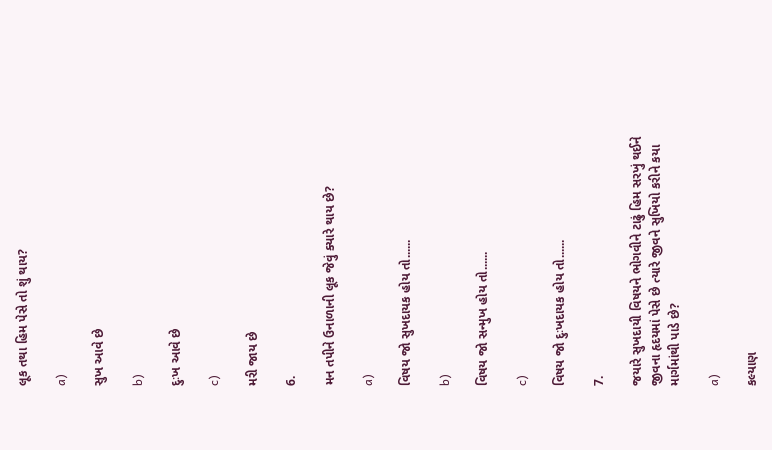લૂક તથા હિમ પેસે તો શું થાય?

a)

સુખ આવે છે

b)

દુઃખ આવે છે

c)

મરી જાય છે

6.

મન તપીને ઉનાળાની લૂક જેવું ક્યારે થાય છે?

a)

વિષય જો સુખદાયક હોય તો......

b)

વિષય જો સન્મુખ હોય તો......

c)

વિષય જો દુઃખદાયક હોય તો......

7.

જયારે સુખદાયી વિષયને ભોગવીને ટાઢું હિમ સરખું થઈને જીવના હૃદયમાં પેસે છે ત્યારે જીવને સુખિયો કરીને કયા માર્ગમાંથી પાડે છે?

a)

કલ્યાણ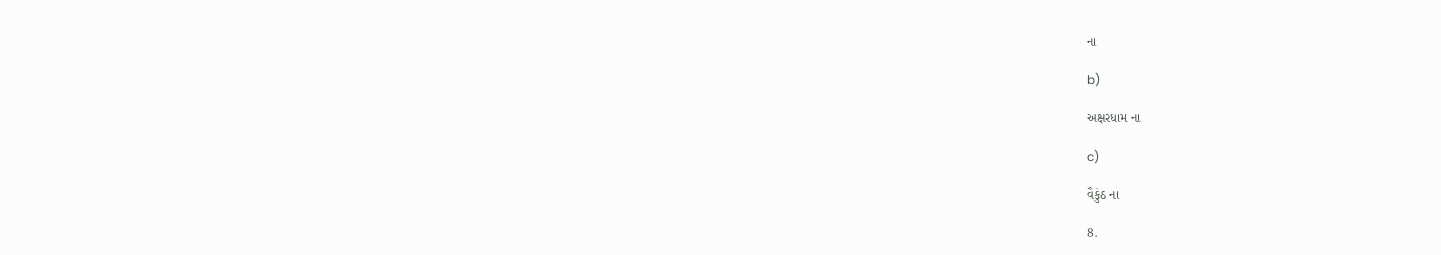ના

b)

અક્ષરધામ ના

c)

વૈકુંઠ ના

8.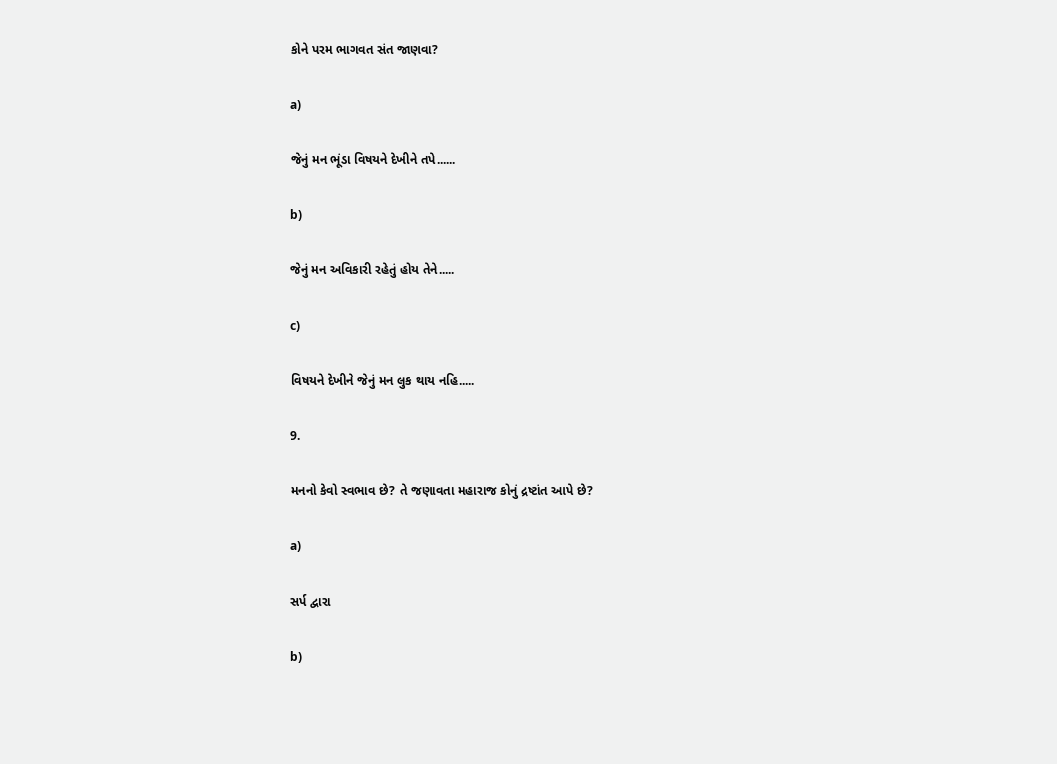કોને પરમ ભાગવત સંત જાણવા?

a)

જેનું મન ભૂંડા વિષયને દેખીને તપે......

b)

જેનું મન અવિકારી રહેતું હોય તેને.....

c)

વિષયને દેખીને જેનું મન લુક થાય નહિ.....

9.

મનનો કેવો સ્વભાવ છે? તે જણાવતા મહારાજ કોનું દ્રષ્ટાંત આપે છે?

a)

સર્પ દ્વારા

b)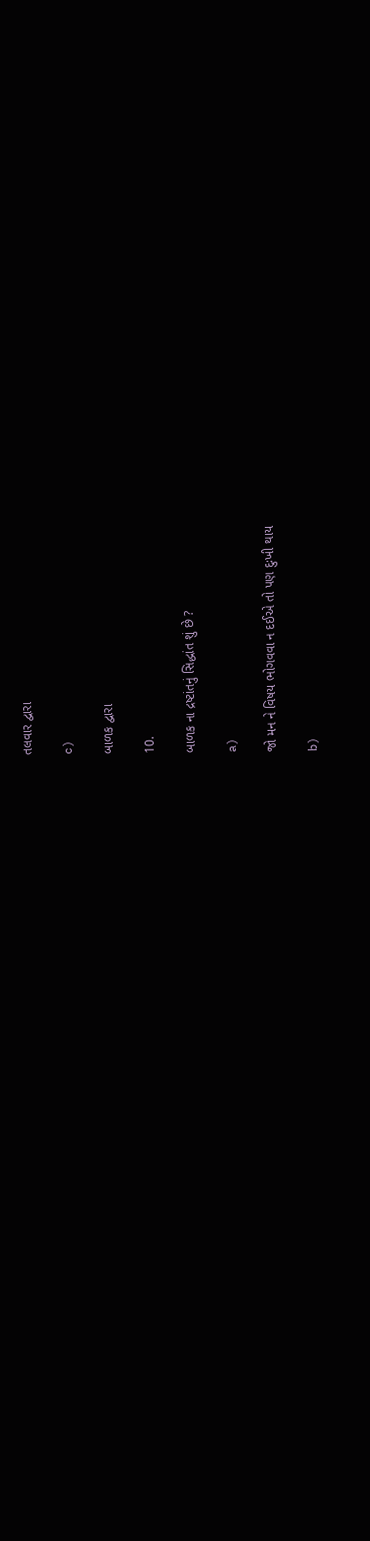તલવાર દ્વારા

c)

બાળક દ્વારા

10.

બાળક ના દ્રષ્ટાંતનું સિદ્ધાંત શું છે ?

a)

જો મન ને વિષય ભોગવવા ન દઈએ તો પણ દુઃખી થાય

b)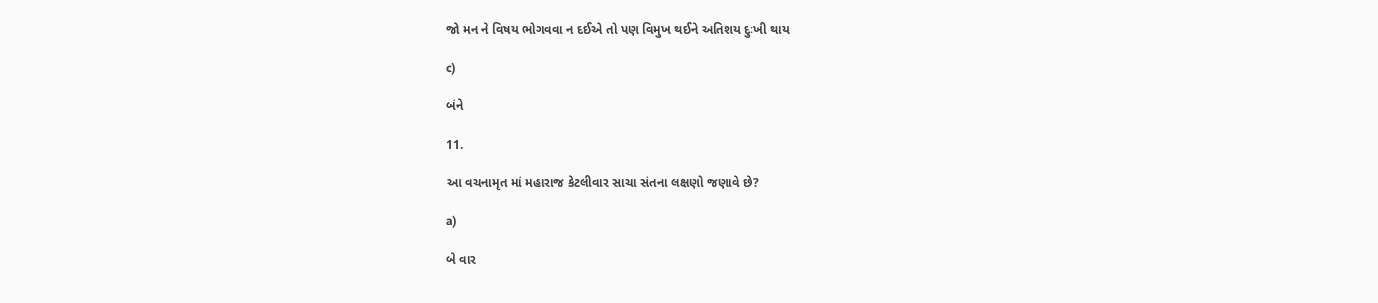જો મન ને વિષય ભોગવવા ન દઈએ તો પણ વિમુખ થઈને અતિશય દુઃખી થાય

c)

બંને

11.

આ વચનામૃત માં મહારાજ કેટલીવાર સાચા સંતના લક્ષણો જણાવે છે?

a)

બે વાર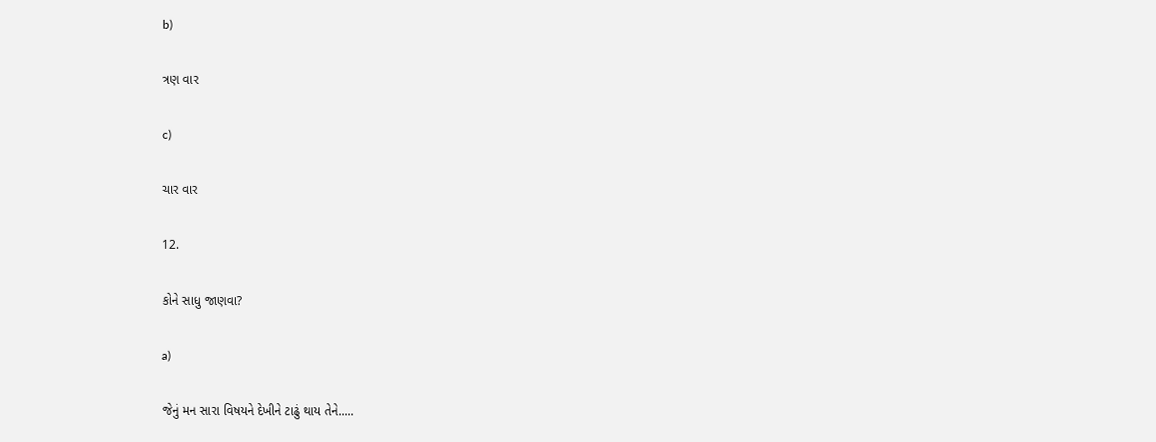b)

ત્રણ વાર

c)

ચાર વાર

12.

કોને સાધુ જાણવા?

a)

જેનું મન સારા વિષયને દેખીને ટાઢું થાય તેને.....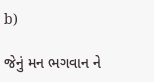b)

જેનું મન ભગવાન ને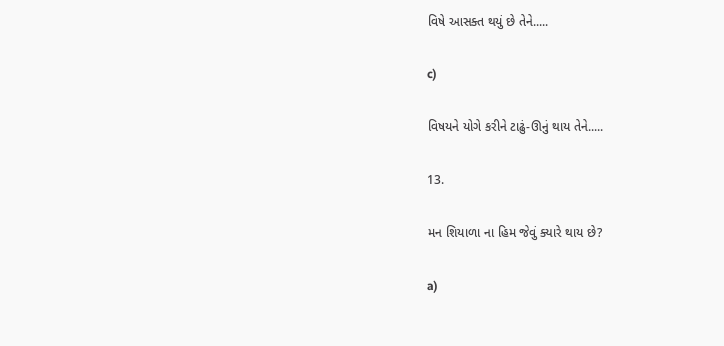વિષે આસક્ત થયું છે તેને.....

c)

વિષયને યોગે કરીને ટાઢું-ઊનું થાય તેને.....

13.

મન શિયાળા ના હિમ જેવું ક્યારે થાય છે?

a)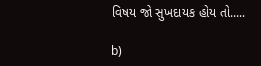વિષય જો સુખદાયક હોય તો.....

b)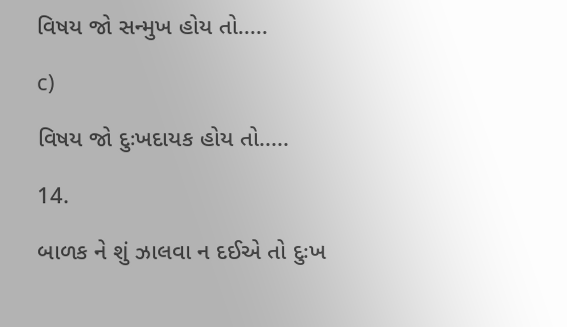વિષય જો સન્મુખ હોય તો.....

c)

વિષય જો દુઃખદાયક હોય તો.....

14.

બાળક ને શું ઝાલવા ન દઈએ તો દુઃખ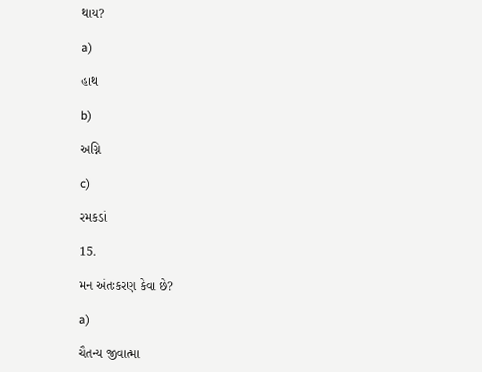થાય?

a)

હાથ

b)

અગ્નિ

c)

રમકડાં

15.

મન અંતઃકરણ કેવા છે?

a)

ચૈતન્ય જીવાત્મા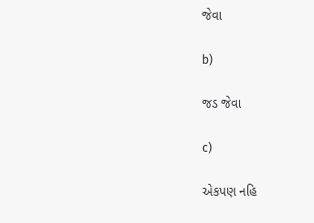જેવા

b)

જડ જેવા

c)

એકપણ નહિ